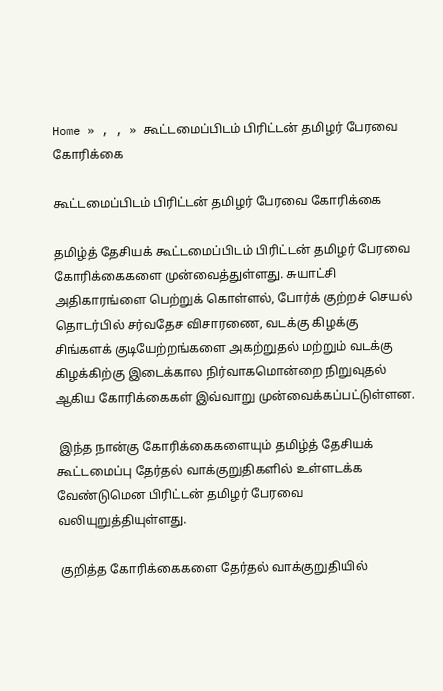Home » , , » கூட்டமைப்பிடம் பிரிட்டன் தமிழர் பேரவை கோரிக்கை

கூட்டமைப்பிடம் பிரிட்டன் தமிழர் பேரவை கோரிக்கை

தமிழ்த் தேசியக் கூட்டமைப்பிடம் பிரிட்டன் தமிழர் பேரவை கோரிக்கைகளை முன்வைத்துள்ளது. சுயாட்சி அதிகாரங்ளை பெற்றுக் கொள்ளல், போர்க் குற்றச் செயல் தொடர்பில் சர்வதேச விசாரணை, வடக்கு கிழக்கு சிங்களக் குடியேற்றங்களை அகற்றுதல் மற்றும் வடக்கு கிழக்கிற்கு இடைக்கால நிர்வாகமொன்றை நிறுவுதல் ஆகிய கோரிக்கைகள் இவ்வாறு முன்வைக்கப்பட்டுள்ளன.

 இந்த நான்கு கோரிக்கைகளையும் தமிழ்த் தேசியக் கூட்டமைப்பு தேர்தல் வாக்குறுதிகளில் உள்ளடக்க வேண்டுமென பிரிட்டன் தமிழர் பேரவை வலியுறுத்தியுள்ளது.

 குறித்த கோரிக்கைகளை தேர்தல் வாக்குறுதியில்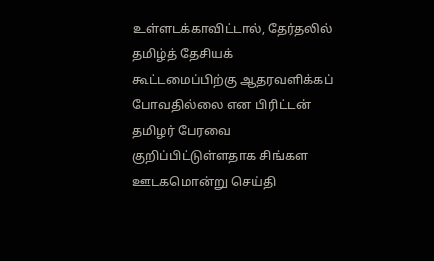உள்ளடக்காவிட்டால், தேர்தலில் தமிழ்த் தேசியக் கூட்டமைப்பிற்கு ஆதரவளிக்கப் போவதில்லை என பிரிட்டன் தமிழர் பேரவை குறிப்பிட்டுள்ளதாக சிங்கள ஊடகமொன்று செய்தி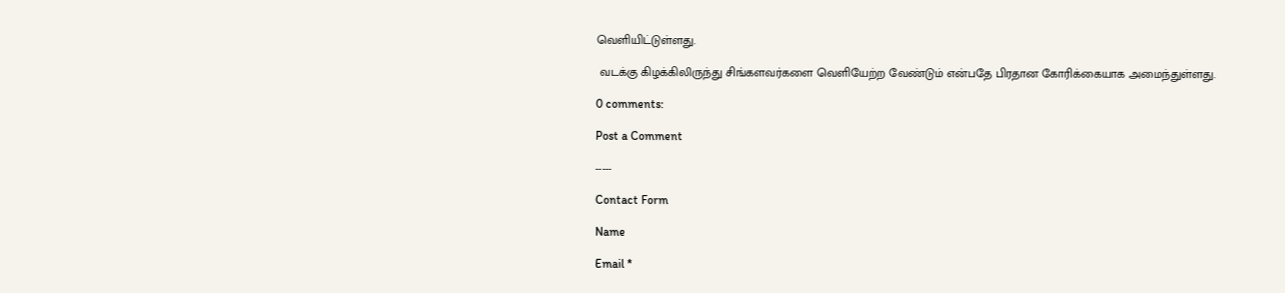வெளியிட்டுள்ளது.

 வடக்கு கிழக்கிலிருந்து சிங்களவர்களை வெளியேற்ற வேண்டும் என்பதே பிரதான கோரிக்கையாக அமைந்துள்ளது.

0 comments:

Post a Comment

-----

Contact Form

Name

Email *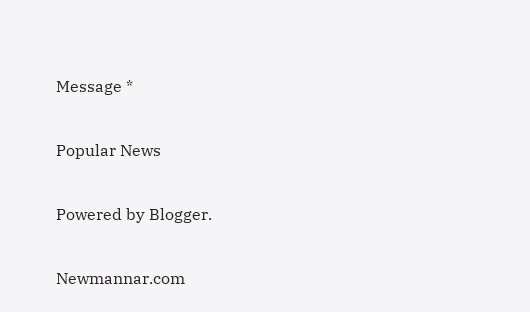Message *

Popular News

Powered by Blogger.

Newmannar.com